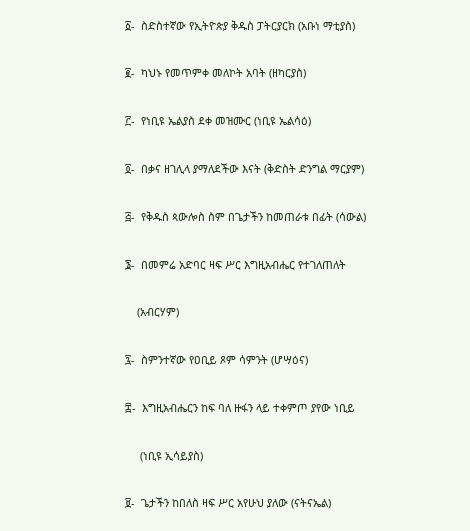፩-  ስድስተኛው የኢትዮጵያ ቅዱስ ፓትርያርክ (አቡነ ማቲያስ)

፪-  ካህኑ የመጥምቀ መለኮት አባት (ዘካርያስ)

፫-  የነቢዩ ኤልያስ ደቀ መዝሙር (ነቢዩ ኤልሳዕ)

፬-  በቃና ዘገሊላ ያማለደችው እናት (ቅድስት ድንግል ማርያም)

፭-  የቅዱስ ጳውሎስ ስም በጌታችን ከመጠራቱ በፊት (ሳውል)

፮-  በመምሬ አድባር ዛፍ ሥር እግዚአብሔር የተገለጠለት

    (አብርሃም)

፯-  ስምንተኛው የዐቢይ ጾም ሳምንት (ሆሣዕና)

፰-  እግዚአብሔርን ከፍ ባለ ዙፋን ላይ ተቀምጦ ያየው ነቢይ

     (ነቢዩ ኢሳይያስ)

፱-  ጌታችን ከበለስ ዛፍ ሥር አየሁህ ያለው (ናትናኤል)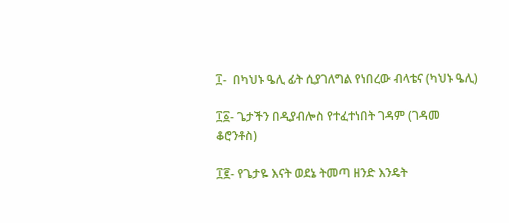፲-  በካህኑ ዔሊ ፊት ሲያገለግል የነበረው ብላቴና (ካህኑ ዔሊ)

፲፩- ጌታችን በዲያብሎስ የተፈተነበት ገዳም (ገዳመ ቆሮንቶስ)

፲፪- የጌታዬ እናት ወደኔ ትመጣ ዘንድ እንዴት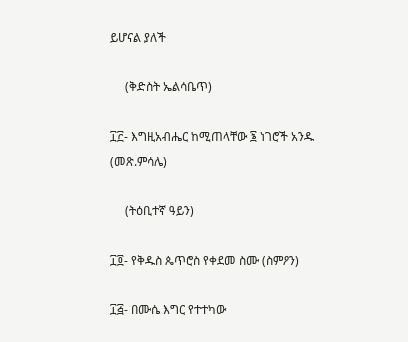ይሆናል ያለች

     (ቅድስት ኤልሳቤጥ)

፲፫- እግዚአብሔር ከሚጠላቸው ፮ ነገሮች አንዱ (መጽ.ምሳሌ)

     (ትዕቢተኛ ዓይን)

፲፬- የቅዱስ ጴጥሮስ የቀደመ ስሙ (ስምዖን)

፲፭- በሙሴ እግር የተተካው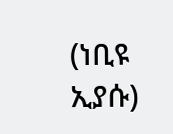(ነቢዩ ኢያሱ)